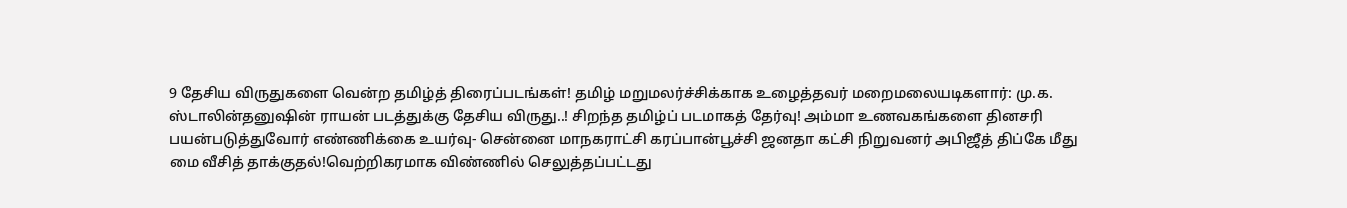9 தேசிய விருதுகளை வென்ற தமிழ்த் திரைப்படங்கள்! தமிழ் மறுமலர்ச்சிக்காக உழைத்தவர் மறைமலையடிகளார்: மு.க. ஸ்டாலின்தனுஷின் ராயன் படத்துக்கு தேசிய விருது..! சிறந்த தமிழ்ப் படமாகத் தேர்வு! அம்மா உணவகங்களை தினசரி பயன்படுத்துவோர் எண்ணிக்கை உயர்வு- சென்னை மாநகராட்சி கரப்பான்பூச்சி ஜனதா கட்சி நிறுவனர் அபிஜீத் திப்கே மீது மை வீசித் தாக்குதல்!வெற்றிகரமாக விண்ணில் செலுத்தப்பட்டது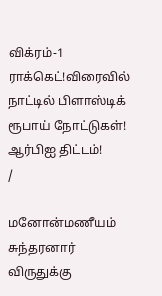விக்ரம்-1 ராக்கெட்!விரைவில் நாட்டில் பிளாஸ்டிக் ரூபாய் நோட்டுகள்! ஆர்பிஐ திட்டம்!
/

மனோன்மணீயம் சுந்தரனார் விருதுக்கு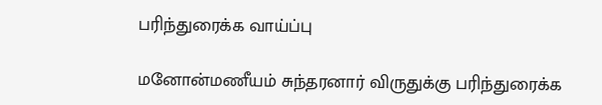பரிந்துரைக்க வாய்ப்பு

மனோன்மணீயம் சுந்தரனார் விருதுக்கு பரிந்துரைக்க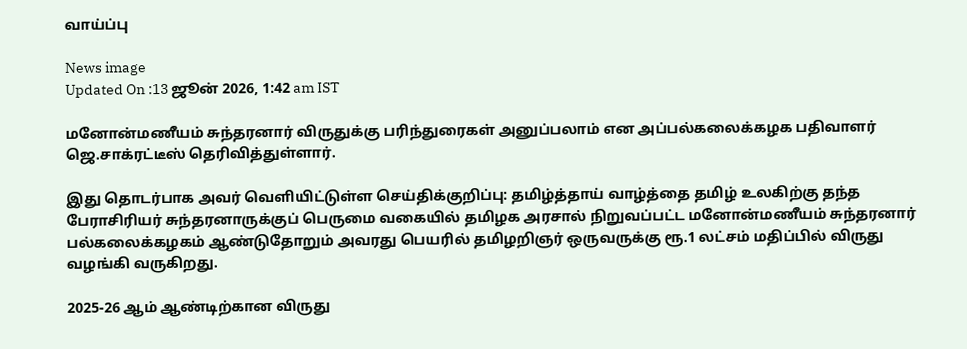வாய்ப்பு

News image
Updated On :13 ஜூன் 2026, 1:42 am IST

மனோன்மணீயம் சுந்தரனார் விருதுக்கு பரிந்துரைகள் அனுப்பலாம் என அப்பல்கலைக்கழக பதிவாளர் ஜெ.சாக்ரட்டீஸ் தெரிவித்துள்ளார்.

இது தொடர்பாக அவர் வெளியிட்டுள்ள செய்திக்குறிப்பு: தமிழ்த்தாய் வாழ்த்தை தமிழ் உலகிற்கு தந்த பேராசிரியர் சுந்தரனாருக்குப் பெருமை வகையில் தமிழக அரசால் நிறுவப்பட்ட மனோன்மணீயம் சுந்தரனார் பல்கலைக்கழகம் ஆண்டுதோறும் அவரது பெயரில் தமிழறிஞர் ஒருவருக்கு ரூ.1 லட்சம் மதிப்பில் விருது வழங்கி வருகிறது.

2025-26 ஆம் ஆண்டிற்கான விருது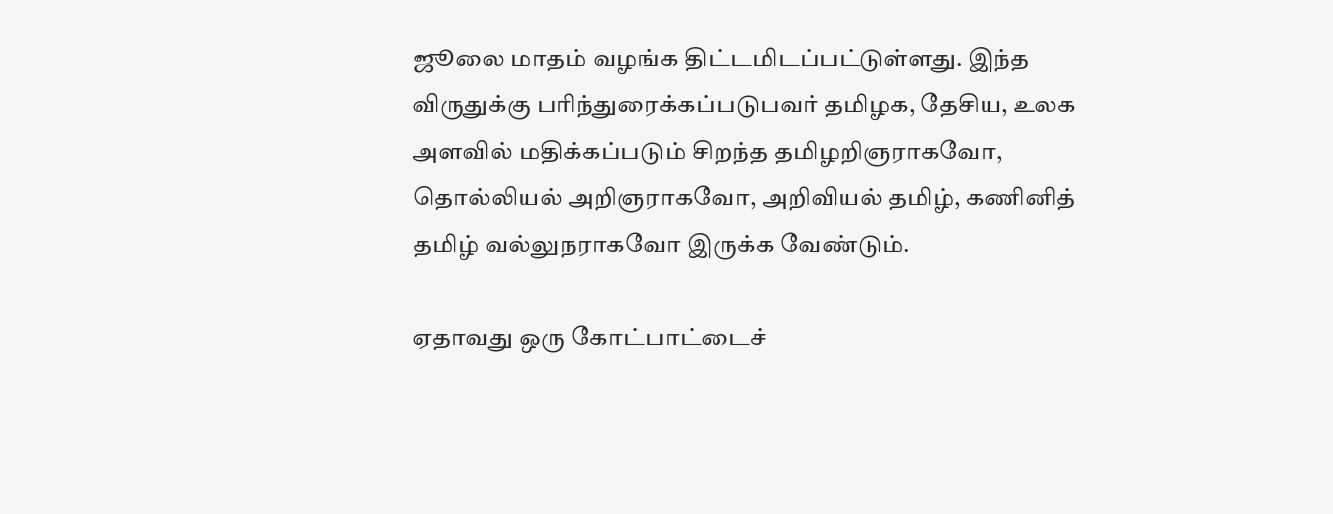ஜூலை மாதம் வழங்க திட்டமிடப்பட்டுள்ளது. இந்த விருதுக்கு பரிந்துரைக்கப்படுபவர் தமிழக, தேசிய, உலக அளவில் மதிக்கப்படும் சிறந்த தமிழறிஞராகவோ, தொல்லியல் அறிஞராகவோ, அறிவியல் தமிழ், கணினித் தமிழ் வல்லுநராகவோ இருக்க வேண்டும்.

ஏதாவது ஒரு கோட்பாட்டைச்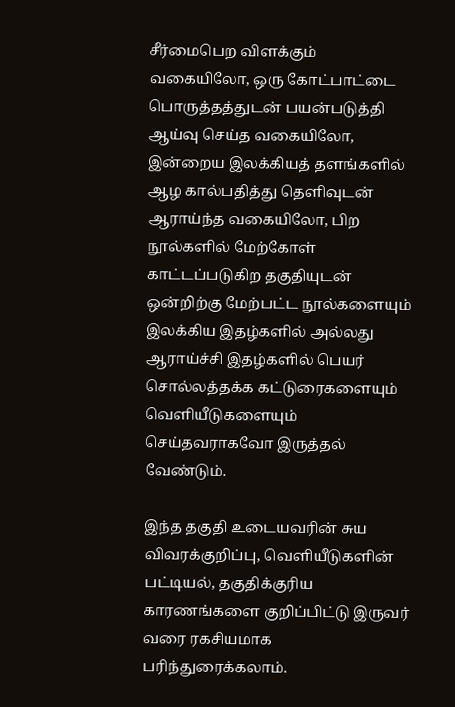சீர்மைபெற விளக்கும் வகையிலோ, ஒரு கோட்பாட்டை பொருத்தத்துடன் பயன்படுத்தி ஆய்வு செய்த வகையிலோ, இன்றைய இலக்கியத் தளங்களில் ஆழ கால்பதித்து தெளிவுடன் ஆராய்ந்த வகையிலோ, பிற நூல்களில் மேற்கோள் காட்டப்படுகிற தகுதியுடன் ஒன்றிற்கு மேற்பட்ட நூல்களையும் இலக்கிய இதழ்களில் அல்லது ஆராய்ச்சி இதழ்களில் பெயர் சொல்லத்தக்க கட்டுரைகளையும் வெளியீடுகளையும் செய்தவராகவோ இருத்தல் வேண்டும்.

இந்த தகுதி உடையவரின் சுய விவரக்குறிப்பு, வெளியீடுகளின் பட்டியல், தகுதிக்குரிய காரணங்களை குறிப்பிட்டு இருவர் வரை ரகசியமாக பரிந்துரைக்கலாம்.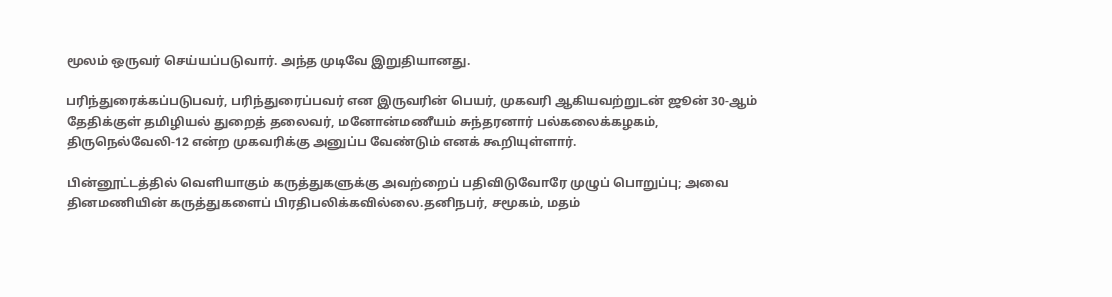மூலம் ஒருவர் செய்யப்படுவார். அந்த முடிவே இறுதியானது.

பரிந்துரைக்கப்படுபவர், பரிந்துரைப்பவர் என இருவரின் பெயர், முகவரி ஆகியவற்றுடன் ஜூன் 30-ஆம் தேதிக்குள் தமிழியல் துறைத் தலைவர், மனோன்மணீயம் சுந்தரனார் பல்கலைக்கழகம், திருநெல்வேலி-12 என்ற முகவரிக்கு அனுப்ப வேண்டும் எனக் கூறியுள்ளார்.

பின்னூட்டத்தில் வெளியாகும் கருத்துகளுக்கு அவற்றைப் பதிவிடுவோரே முழுப் பொறுப்பு; அவை தினமணியின் கருத்துகளைப் பிரதிபலிக்கவில்லை.தனிநபர், சமூகம், மதம்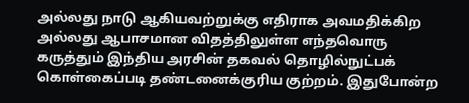அல்லது நாடு ஆகியவற்றுக்கு எதிராக அவமதிக்கிற அல்லது ஆபாசமான விதத்திலுள்ள எந்தவொரு கருத்தும் இந்திய அரசின் தகவல் தொழில்நுட்பக் கொள்கைப்படி தண்டனைக்குரிய குற்றம். இதுபோன்ற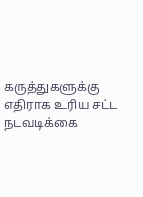கருத்துகளுக்கு எதிராக உரிய சட்ட நடவடிக்கை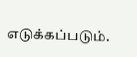எடுக்கப்படும்.